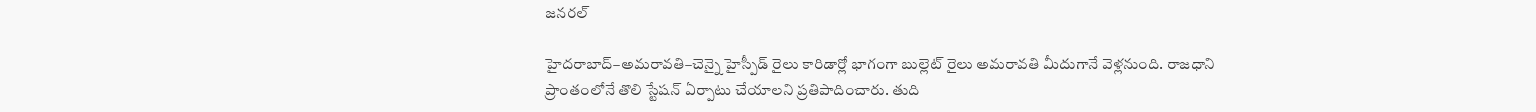జనరల్

హైదరాబాద్–అమరావతి–చెన్నై హైస్పీడ్ రైలు కారిడార్లో భాగంగా బుల్లెట్ రైలు అమరావతి మీదుగానే వెళ్లనుంది. రాజధాని ప్రాంతంలోనే తొలి స్టేషన్ ఏర్పాటు చేయాలని ప్రతిపాదించారు. తుది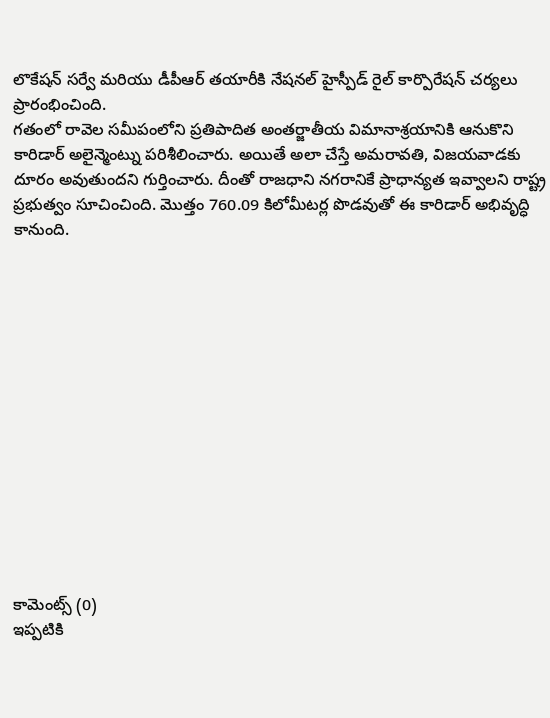లొకేషన్ సర్వే మరియు డీపీఆర్ తయారీకి నేషనల్ హైస్పీడ్ రైల్ కార్పొరేషన్ చర్యలు ప్రారంభించింది.
గతంలో రావెల సమీపంలోని ప్రతిపాదిత అంతర్జాతీయ విమానాశ్రయానికి ఆనుకొని కారిడార్ అలైన్మెంట్ను పరిశీలించారు. అయితే అలా చేస్తే అమరావతి, విజయవాడకు దూరం అవుతుందని గుర్తించారు. దీంతో రాజధాని నగరానికే ప్రాధాన్యత ఇవ్వాలని రాష్ట్ర ప్రభుత్వం సూచించింది. మొత్తం 760.09 కిలోమీటర్ల పొడవుతో ఈ కారిడార్ అభివృద్ధి కానుంది.














కామెంట్స్ (0)
ఇప్పటికి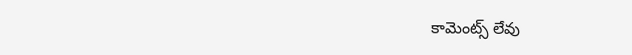కామెంట్స్ లేవు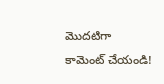మొదటిగా కామెంట్ చేయండి!